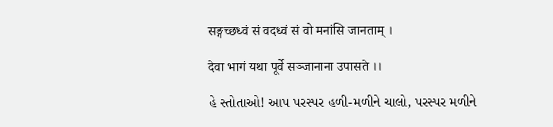सङ्गच्छध्वं सं वदध्वं सं वो मनांसि जानताम् ।

देवा भागं यथा पूर्वे सञ्जानाना उपासते ।।

હે સ્તોતાઓ! આપ પરસ્પર હળી-મળીને ચાલો, પરસ્પર મળીને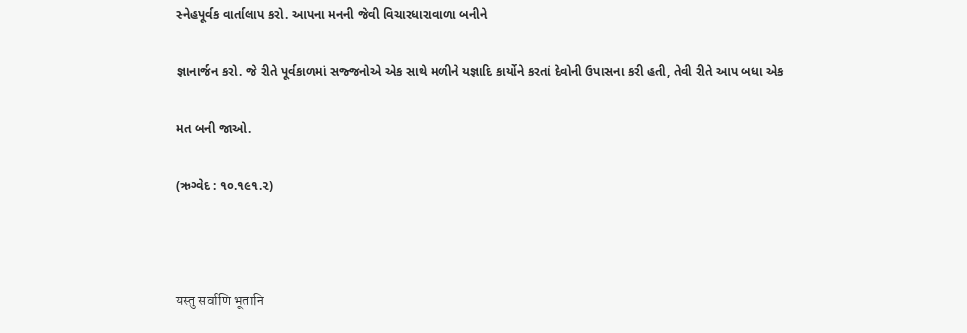સ્નેહપૂર્વક વાર્તાલાપ કરો. આપના મનની જેવી વિચારધારાવાળા બનીને

જ્ઞાનાર્જન કરો. જે રીતે પૂર્વકાળમાં સજ્જનોએ એક સાથે મળીને યજ્ઞાદિ કાર્યોને કરતાં દેવોની ઉપાસના કરી હતી, તેવી રીતે આપ બધા એક

મત બની જાઓ.

(ઋગ્વેદ : ૧૦.૧૯૧.૨)



यस्तु सर्वाणि भूतानि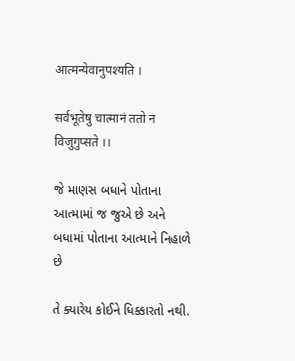आत्मन्येवानुपश्यति ।

सर्वभूतेषु चात्मानं ततो न विजुगुप्सते ।।

જે માણસ બધાને પોતાના આત્મામાં જ જુએ છે અને બધામાં પોતાના આત્માને નિહાળે છે

તે ક્યારેય કોઈને ધિક્કારતો નથી.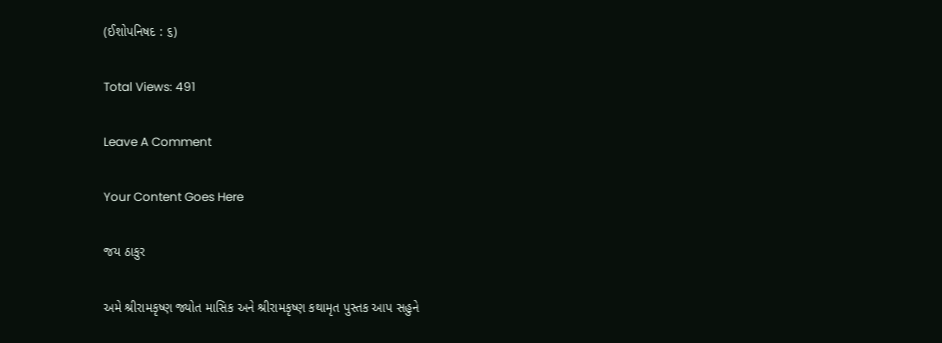(ઈશોપનિષદ : ૬)

Total Views: 491

Leave A Comment

Your Content Goes Here

જય ઠાકુર

અમે શ્રીરામકૃષ્ણ જ્યોત માસિક અને શ્રીરામકૃષ્ણ કથામૃત પુસ્તક આપ સહુને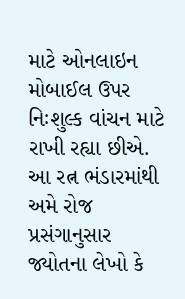માટે ઓનલાઇન મોબાઈલ ઉપર નિઃશુલ્ક વાંચન માટે રાખી રહ્યા છીએ. આ રત્ન ભંડારમાંથી અમે રોજ પ્રસંગાનુસાર જ્યોતના લેખો કે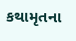કથામૃતના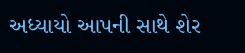અધ્યાયો આપની સાથે શેર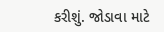કરીશું. જોડાવા માટે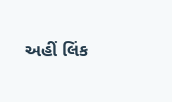અહીં લિંક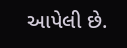આપેલી છે.